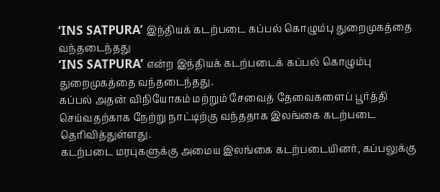‘INS SATPURA’ இந்தியக் கடற்படை கப்பல் கொழும்பு துறைமுகத்தை வந்தடைந்தது
‘INS SATPURA’ என்ற இந்தியக் கடற்படைக் கப்பல் கொழும்பு துறைமுகத்தை வந்தடைந்தது.
கப்பல் அதன் விநியோகம் மற்றும் சேவைத் தேவைகளைப் பூர்த்தி செய்வதற்காக நேற்று நாட்டிற்கு வந்ததாக இலங்கை கடற்படை தெரிவித்துள்ளது.
கடற்படை மரபுகளுக்கு அமைய இலங்கை கடற்படையினர், கப்பலுக்கு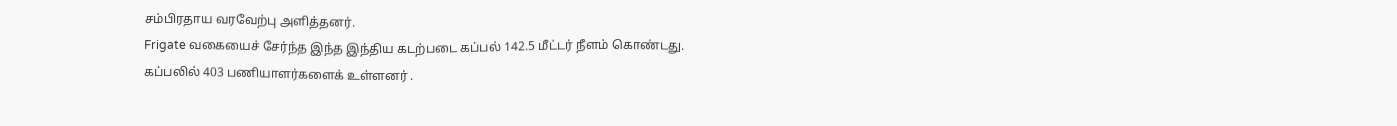சம்பிரதாய வரவேற்பு அளித்தனர்.
Frigate வகையைச் சேர்ந்த இந்த இந்திய கடற்படை கப்பல் 142.5 மீட்டர் நீளம் கொண்டது.
கப்பலில் 403 பணியாளர்களைக் உள்ளனர் .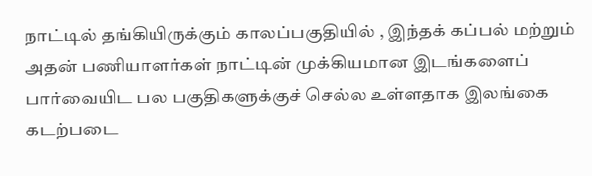நாட்டில் தங்கியிருக்கும் காலப்பகுதியில் , இந்தக் கப்பல் மற்றும் அதன் பணியாளர்கள் நாட்டின் முக்கியமான இடங்களைப் பார்வையிட பல பகுதிகளுக்குச் செல்ல உள்ளதாக இலங்கை கடற்படை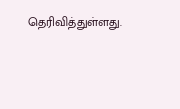தெரிவித்துள்ளது.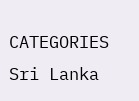CATEGORIES Sri Lanka